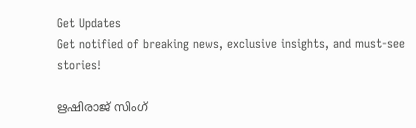Get Updates
Get notified of breaking news, exclusive insights, and must-see stories!

ഋഷിരാജ് സിംഗ്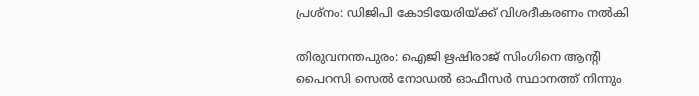പ്രശ്നം: ഡിജിപി കോടിയേരിയ്ക്ക് വിശദീകരണം നല്‍കി

തിരുവനന്തപുരം: ഐജി ഋഷിരാജ് സിംഗിനെ ആന്റി പൈറസി സെല്‍ നോഡല്‍ ഓഫീസര്‍ സ്ഥാനത്ത് നിന്നും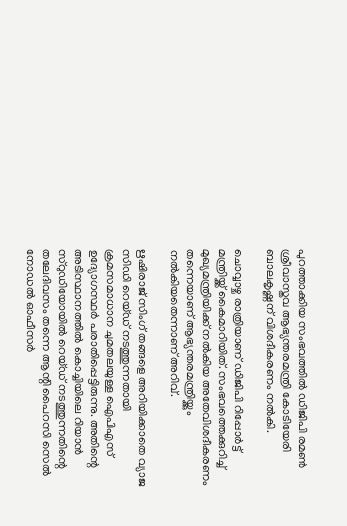പുറത്താക്കിയ സംഭവത്തില്‍ ഡിജിപി രമണ്‍ ശ്രീവാസ്തവ ആഭ്യന്തരമന്ത്രി കോടിയേരി ബാലകൃഷ്ണന് വിശദീകരണം നല്‍കി.

ചൊവ്വാഴ്ച രാത്രിയാണ് ഡിജിപി റിപ്പോര്‍ട്ട് മന്ത്രിയ്ക്ക് കൈമാറിയിത്. സംഭവത്തെക്കുറിച്ച് മുഖ്യമന്ത്രിയിക്ക് നല്‍കിയ അതേവിശദീകരണം തന്നെയാണ് ആഭ്യന്തരമന്ത്രിയ്ക്കും നല്‍കിയതെന്നാണ് അറിവ്.

ഋഷിരാജ് സിംഗ് തങ്ങളെ അറിയിക്കാതെ വ്യാജ സിഡി റെയ്ഡ് നടത്തുന്നതായി ക്രമസമാധാന ചുമതലയുള്ള ഐപിഎസ് ഉദ്യോഗസ്ഥര്‍ പരാതിപ്പെട്ടിരുന്നു. അതിന്റെ അടിസ്ഥാനത്തില്‍ കൊച്ചിയിലെ റിയാന്‍ സ്റുഡിയോയില്‍ റെയ്ഡ് നടത്തുന്നതിന്റെ തലേദിവസം തന്നെ ആന്റി പൈറസി സെല്‍ നോഡല്‍ ഓഫീസര്‍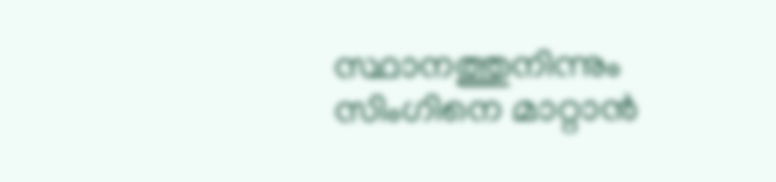സ്ഥാനത്തുനിന്നും സിംഗിനെ മാറ്റാന്‍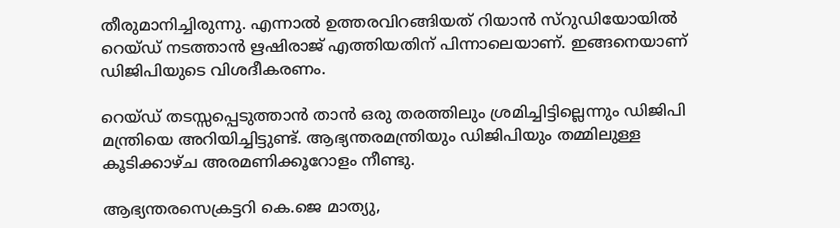തീരുമാനിച്ചിരുന്നു. എന്നാല്‍ ഉത്തരവിറങ്ങിയത് റിയാന്‍ സ്റുഡിയോയില്‍ റെയ്ഡ് നടത്താന്‍ ഋഷിരാജ് എത്തിയതിന് പിന്നാലെയാണ്. ഇങ്ങനെയാണ് ഡിജിപിയുടെ വിശദീകരണം.

റെയ്ഡ് തടസ്സപ്പെടുത്താന്‍ താന്‍ ഒരു തരത്തിലും ശ്രമിച്ചിട്ടില്ലെന്നും ഡിജിപി മന്ത്രിയെ അറിയിച്ചിട്ടുണ്ട്. ആഭ്യന്തരമന്ത്രിയും ഡിജിപിയും തമ്മിലുള്ള കൂടിക്കാഴ്ച അരമണിക്കൂറോളം നീണ്ടു.

ആഭ്യന്തരസെക്രട്ടറി കെ.ജെ മാത്യു,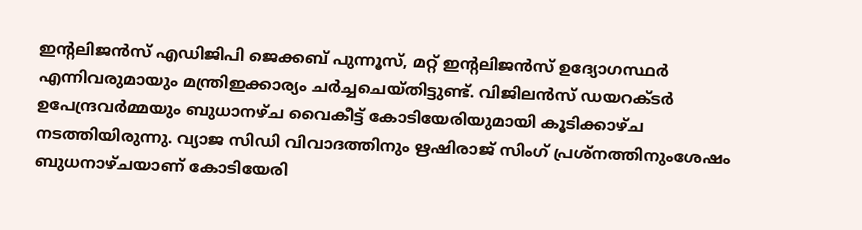ഇന്റലിജന്‍സ് എഡിജിപി ജെക്കബ് പുന്നൂസ്, മറ്റ് ഇന്റലിജന്‍സ് ഉദ്യോഗസ്ഥര്‍ എന്നിവരുമായും മന്ത്രിഇക്കാര്യം ചര്‍ച്ചചെയ്തിട്ടുണ്ട്. വിജിലന്‍സ് ഡയറക്ടര്‍ ഉപേന്ദ്രവര്‍മ്മയും ബുധാനഴ്ച വൈകീട്ട് കോടിയേരിയുമായി കൂടിക്കാഴ്ച നടത്തിയിരുന്നു. വ്യാജ സിഡി വിവാദത്തിനും ഋഷിരാജ് സിംഗ് പ്രശ്നത്തിനുംശേഷം ബുധനാഴ്ചയാണ് കോടിയേരി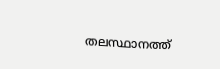തലസ്ഥാനത്ത്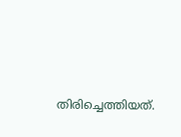തിരിച്ചെത്തിയത്.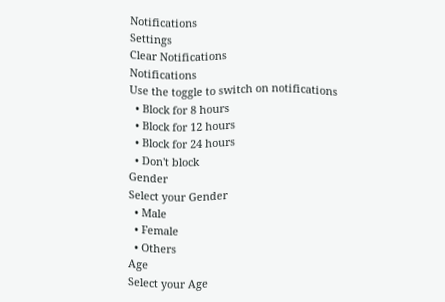Notifications
Settings
Clear Notifications
Notifications
Use the toggle to switch on notifications
  • Block for 8 hours
  • Block for 12 hours
  • Block for 24 hours
  • Don't block
Gender
Select your Gender
  • Male
  • Female
  • Others
Age
Select your Age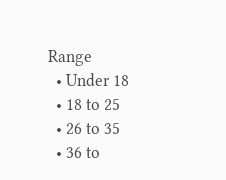Range
  • Under 18
  • 18 to 25
  • 26 to 35
  • 36 to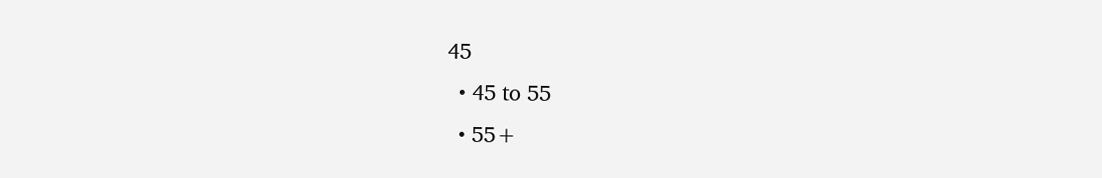45
  • 45 to 55
  • 55+